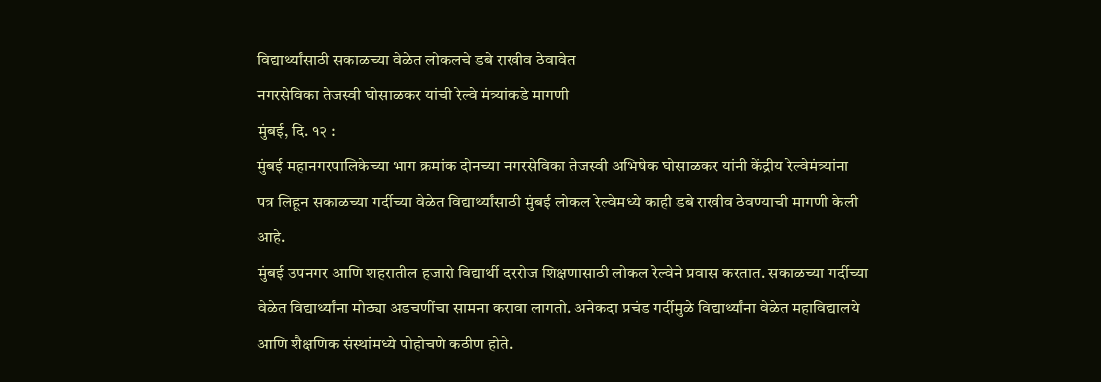विद्यार्थ्यांसाठी सकाळच्या वेळेत लोकलचे डबे राखीव ठेवावेत
नगरसेविका तेजस्वी घोसाळकर यांची रेल्वे मंत्र्यांकडे मागणी
मुंबई, दि. १२ :
मुंबई महानगरपालिकेच्या भाग क्रमांक दोनच्या नगरसेविका तेजस्वी अभिषेक घोसाळकर यांनी केंद्रीय रेल्वेमंत्र्यांना पत्र लिहून सकाळच्या गर्दीच्या वेळेत विद्यार्थ्यांसाठी मुंबई लोकल रेल्वेमध्ये काही डबे राखीव ठेवण्याची मागणी केली आहे.
मुंबई उपनगर आणि शहरातील हजारो विद्यार्थी दररोज शिक्षणासाठी लोकल रेल्वेने प्रवास करतात. सकाळच्या गर्दीच्या वेळेत विद्यार्थ्यांना मोठ्या अडचणींचा सामना करावा लागतो. अनेकदा प्रचंड गर्दीमुळे विद्यार्थ्यांना वेळेत महाविद्यालये आणि शैक्षणिक संस्थांमध्ये पोहोचणे कठीण होते.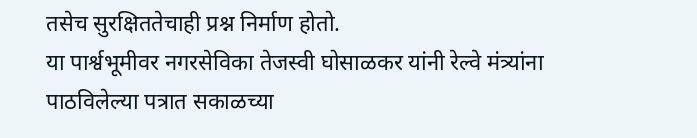तसेच सुरक्षिततेचाही प्रश्न निर्माण होतो.
या पार्श्वभूमीवर नगरसेविका तेजस्वी घोसाळकर यांनी रेल्वे मंत्र्यांना पाठविलेल्या पत्रात सकाळच्या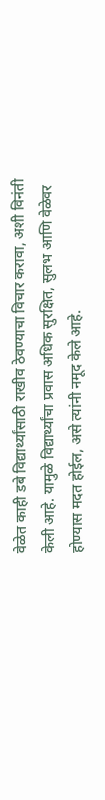वेळेत काही डबे विद्यार्थ्यांसाठी राखीव ठेवण्याचा विचार करावा, अशी विनंती केली आहे. यामुळे विद्यार्थ्यांचा प्रवास अधिक सुरक्षित, सुलभ आणि वेळेवर होण्यास मदत होईल, असे त्यांनी नमूद केले आहे.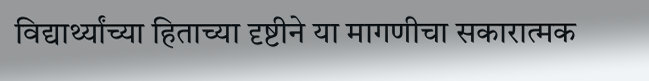विद्यार्थ्यांच्या हिताच्या दृष्टीने या मागणीचा सकारात्मक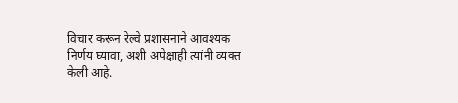विचार करून रेल्वे प्रशासनाने आवश्यक निर्णय घ्यावा, अशी अपेक्षाही त्यांनी व्यक्त केली आहे.